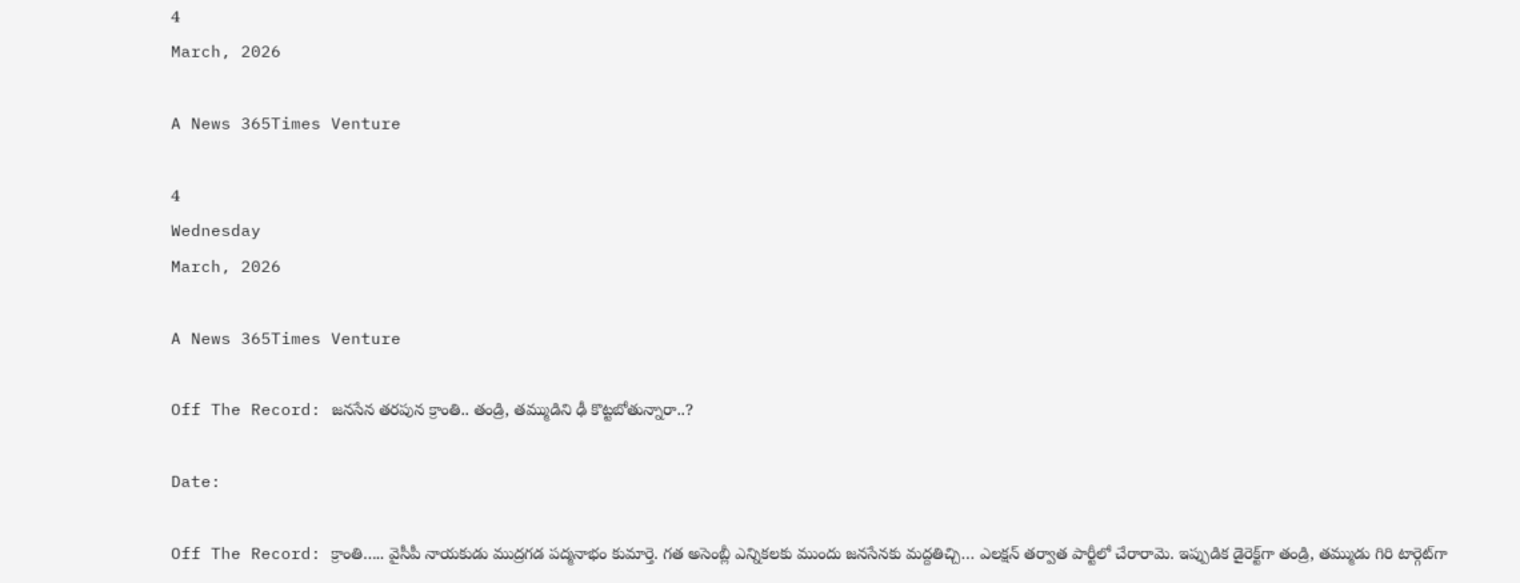4
March, 2026

A News 365Times Venture

4
Wednesday
March, 2026

A News 365Times Venture

Off The Record: జనసేన తరపున క్రాంతి.. తండ్రి, తమ్ముడిని ఢీ కొట్టబోతున్నారా..?

Date:

Off The Record: క్రాంతి….. వైసీపీ నాయకుడు ముద్రగడ పద్మనాభం కుమార్తె. గత అసెంబ్లీ ఎన్నికలకు ముందు జనసేనకు మద్దతిచ్చి… ఎలక్షన్‌ తర్వాత పార్టీలో చేరారామె. ఇప్పుడిక డైరెక్ట్‌గా తండ్రి, తమ్ముడు గిరి టార్గెట్‌గా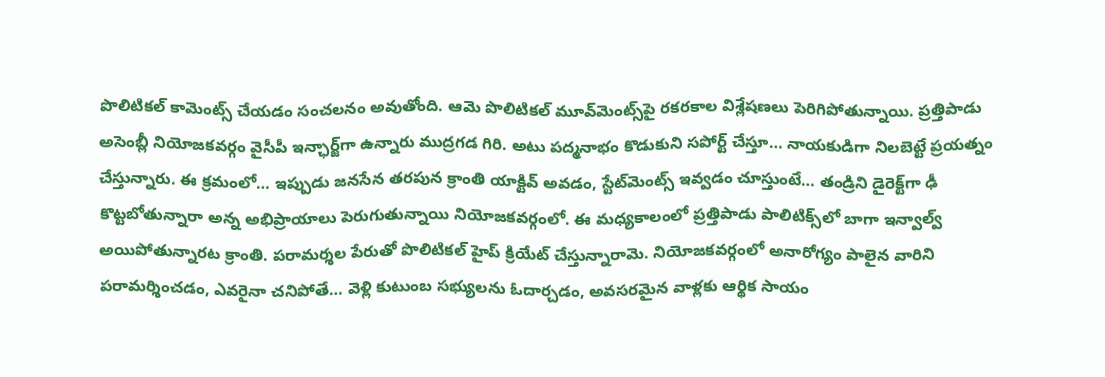పొలిటికల్ కామెంట్స్ చేయడం సంచలనం అవుతోంది. ఆమె పొలిటికల్‌ మూవ్‌మెంట్స్‌పై రకరకాల విశ్లేషణలు పెరిగిపోతున్నాయి. ప్రత్తిపాడు అసెంబ్లీ నియోజకవర్గం వైసీపీ ఇన్ఛార్జ్‌గా ఉన్నారు ముద్రగడ గిరి. అటు పద్మనాభం కొడుకుని సపోర్ట్‌ చేస్తూ… నాయకుడిగా నిలబెట్టే ప్రయత్నం చేస్తున్నారు. ఈ క్రమంలో… ఇప్పుడు జనసేన తరపున క్రాంతి యాక్టివ్‌ అవడం, స్టేట్‌మెంట్స్‌ ఇవ్వడం చూస్తుంటే… తండ్రిని డైరెక్ట్‌గా ఢీ కొట్టబోతున్నారా అన్న అభిప్రాయాలు పెరుగుతున్నాయి నియోజకవర్గంలో. ఈ మధ్యకాలంలో ప్రత్తిపాడు పాలిటిక్స్‌లో బాగా ఇన్వాల్వ్ అయిపోతున్నారట క్రాంతి. పరామర్శల పేరుతో పొలిటికల్ హైప్ క్రియేట్ చేస్తున్నారామె. నియోజకవర్గంలో అనారోగ్యం పాలైన వారిని పరామర్శించడం, ఎవరైనా చనిపోతే… వెళ్లి కుటుంబ సభ్యులను ఓదార్చడం, అవసరమైన వాళ్లకు ఆర్థిక సాయం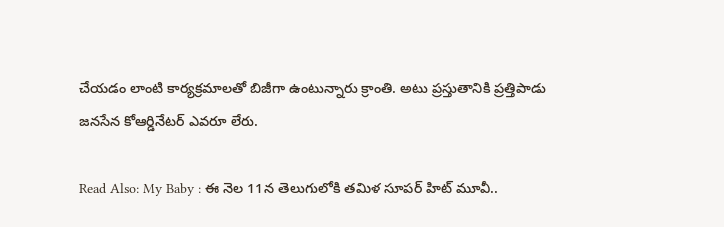చేయడం లాంటి కార్యక్రమాలతో బిజీగా ఉంటున్నారు క్రాంతి. అటు ప్రస్తుతానికి ప్రత్తిపాడు జనసేన కోఆర్డినేటర్ ఎవరూ లేరు.

Read Also: My Baby : ఈ నెల 11న తెలుగులోకి తమిళ సూపర్ హిట్ మూవీ..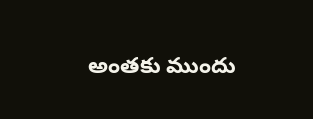అంతకు ముందు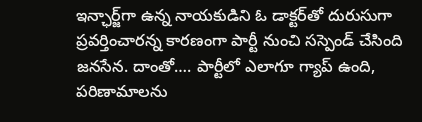ఇన్ఛార్జ్‌గా ఉన్న నాయకుడిని ఓ డాక్టర్‌తో దురుసుగా ప్రవర్తించారన్న కారణంగా పార్టీ నుంచి సస్పెండ్ చేసింది జనసేన. దాంతో…. పార్టీలో ఎలాగూ గ్యాప్‌ ఉంది, పరిణామాలను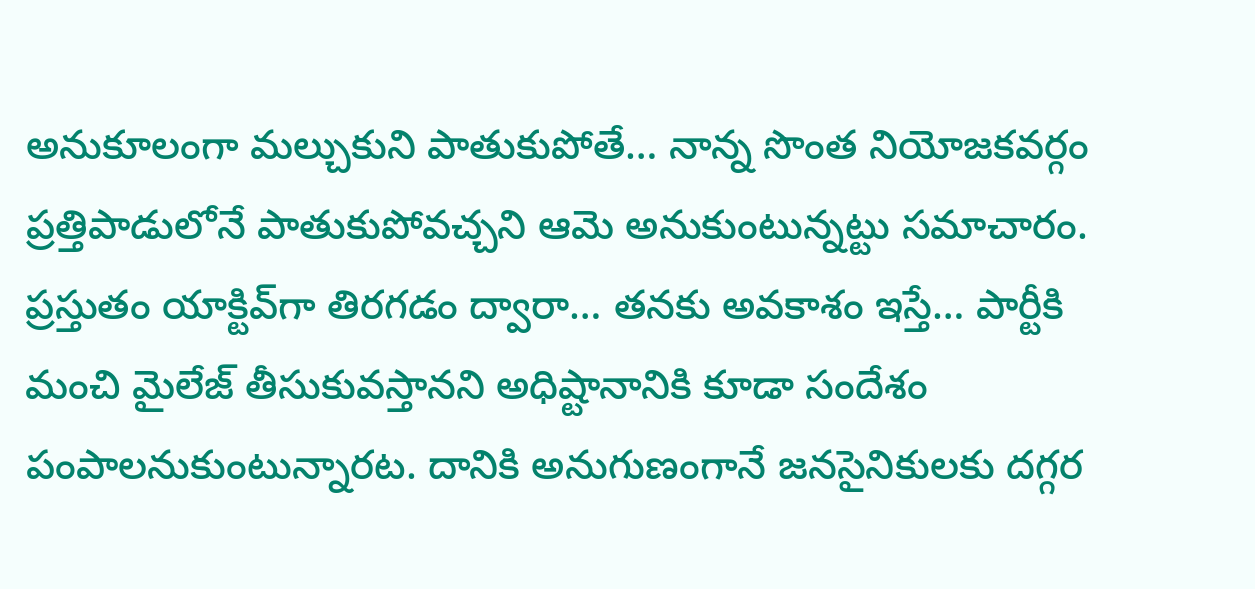అనుకూలంగా మల్చుకుని పాతుకుపోతే… నాన్న సొంత నియోజకవర్గం ప్రత్తిపాడులోనే పాతుకుపోవచ్చని ఆమె అనుకుంటున్నట్టు సమాచారం. ప్రస్తుతం యాక్టివ్‌గా తిరగడం ద్వారా… తనకు అవకాశం ఇస్తే… పార్టీకి మంచి మైలేజ్‌ తీసుకువస్తానని అధిష్టానానికి కూడా సందేశం పంపాలనుకుంటున్నారట. దానికి అనుగుణంగానే జనసైనికులకు దగ్గర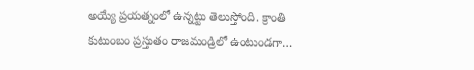అయ్యే ప్రయత్నంలో ఉన్నట్టు తెలుస్తోంది. క్రాంతి కుటుంబం ప్రస్తుతం రాజమండ్రిలో ఉంటుండగా…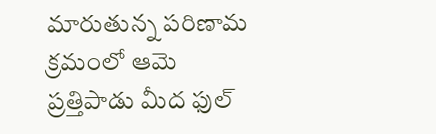మారుతున్న పరిణామ క్రమంలో ఆమె ప్రత్తిపాడు మీద ఫుల్‌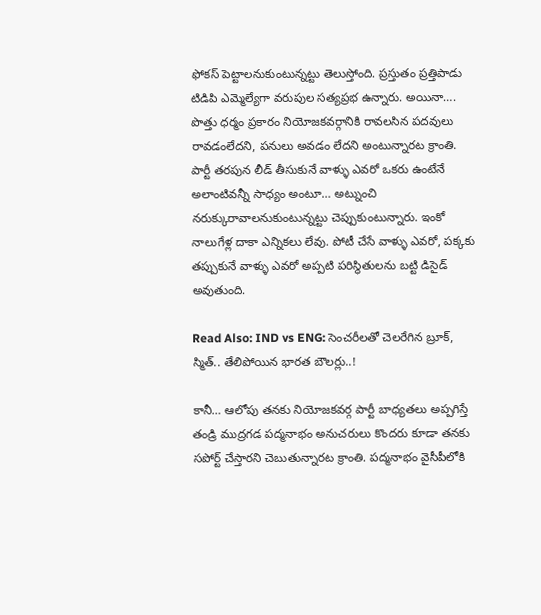ఫోకస్‌ పెట్టాలనుకుంటున్నట్టు తెలుస్తోంది. ప్రస్తుతం ప్రత్తిపాడు టిడిపి ఎమ్మెల్యేగా వరుపుల సత్యప్రభ ఉన్నారు. అయినా…. పొత్తు ధర్మం ప్రకారం నియోజకవర్గానికి రావలసిన పదవులు రావడంలేదని, పనులు అవడం లేదని అంటున్నారట క్రాంతి. పార్టీ తరపున లీడ్ తీసుకునే వాళ్ళు ఎవరో ఒకరు ఉంటేనే అలాంటివన్నీ సాధ్యం అంటూ… అట్నుంచి నరుక్కురావాలనుకుంటున్నట్టు చెప్పుకుంటున్నారు. ఇంకో నాలుగేళ్ల దాకా ఎన్నికలు లేవు. పోటీ చేసే వాళ్ళు ఎవరో, పక్కకు తప్పుకునే వాళ్ళు ఎవరో అప్పటి పరిస్థితులను బట్టి డిసైడ్ అవుతుంది.

Read Also: IND vs ENG: సెంచరీలతో చెలరేగిన బ్రూక్, స్మిత్.. తేలిపోయిన భారత బౌలర్లు..!

కానీ… ఆలోపు తనకు నియోజకవర్గ పార్టీ బాధ్యతలు అప్పగిస్తే తండ్రి ముద్రగడ పద్మనాభం అనుచరులు కొందరు కూడా తనకు సపోర్ట్ చేస్తారని చెబుతున్నారట క్రాంతి. పద్మనాభం వైసీపీలోకి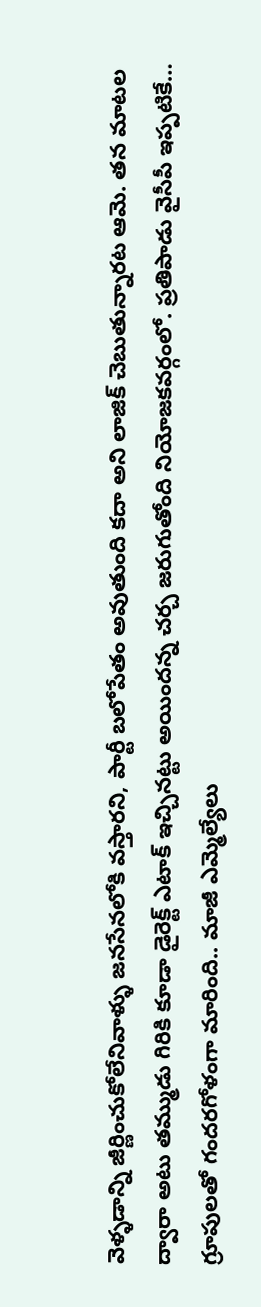వెళ్ళడాన్ని జీర్ణించుకోలేనివాళ్ళు జనసేనలోకి వస్తారని, పార్టీ బలోపేతం అవుతుంది కదా అని లాజిక్‌ చెబుతున్నారట ఆమె. తన మాటల ద్వారా అటు తమ్ముడు గిరికి కూడా డైరెక్ట్ ఎటాక్ ఇచ్చినట్టు అయిందన్న చర్చ జరుగుతోంది నియోజకవర్గంలో. ప్రతిపాడు వైసీపీ ఇప్పటికే… గ్రూపులతో గందరగోళంగా మారింది.. మాజీ ఎమ్మెల్యేలు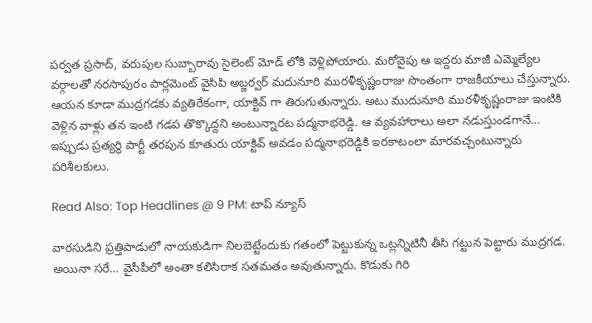పర్వత ప్రసాద్, వరుపుల సుబ్బారావు సైలెంట్ మోడ్ లోకి వెళ్లిపోయారు. మరోవైపు ఆ ఇద్దరు మాజీ ఎమ్మెల్యేల వర్గాలతో నరసాపురం పార్లమెంట్ వైసిపి అబ్జర్వర్ మదునూరి మురళీకృష్ణంరాజు సొంతంగా రాజకీయాలు చేస్తున్నారు. ఆయన కూడా ముద్రగడకు వ్యతిరేకంగా, యాక్టివ్ గా తిరుగుతున్నారు. అటు ముదునూరి మురళీకృష్ణంరాజు ఇంటికి వెళ్లిన వాళ్లు తన ఇంటి గడప తొక్కొద్దని అంటున్నారట పద్మనాభరెడ్డి. ఆ వ్యవహారాలు అలా నడుస్తుండగానే… ఇప్పుడు ప్రత్యర్థి పార్టీ తరపున కూతురు యాక్టివ్‌ అవడం పద్మనాభరెడ్డికి ఇరకాటంలా మారవచ్చంటున్నారు పరిశీలకులు.

Read Also: Top Headlines @ 9 PM: టాప్‌ న్యూస్‌

వారసుడిని ప్రత్తిపాడులో నాయకుడిగా నిలబెట్టేందుకు గతంలో పెట్టుకున్న ఒట్లన్నిటినీ తీసి గట్టున పెట్టారు ముద్రగడ. అయినా సరే… వైసీపీలో అంతా కలిసిరాక సతమతం అవుతున్నారు. కొడుకు గిరి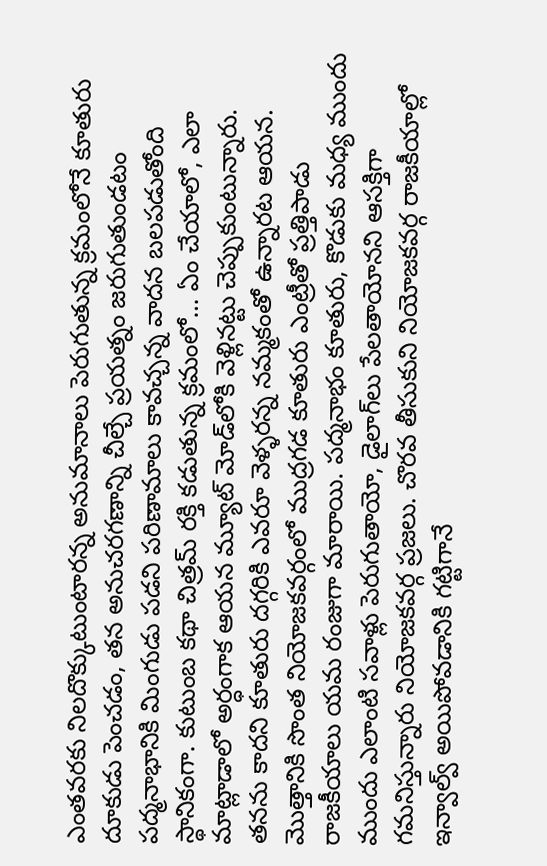ఎంతవరకు నిలదొక్కుటుంటారన్న అనుమానాలు పెరుగుతున్న క్రమంలోనే కూతురు దూకుడు పెంచడం, తన అనుచరగణాన్ని చీల్చే ప్రయత్నం జరుగుతుండటం పద్మనాభానికి మింగుడు పడని పరిణామాలు కావచ్చన్న వాదన బలపడుతోంది స్థానికంగా. కుటుంబ కథా చిత్రమ్‌ రక్తి కడుతున్న క్రమంలో… ఏం చేయాలో, ఎలా మాట్లాడాలో అర్ధంగాక ఆయన మ్యూట్‌ మోడ్‌లోకి వెళ్లినట్టు చెప్పుకుంటున్నారు. తనను కాదని కూతురు దగ్గరికి ఎవరూ వెళ్ళరన్న నమ్మకంతో ఉన్నారట ఆయన. మొత్తానికి సొంత నియోజకవర్గంలో ముద్రగడ కూతురు ఎంట్రీతో ప్రత్తిపాడు రాజకీయాలు యమ రంజుగా మారాయి. పద్మనాభం కూతురు, కొడుకు మధ్య ముందు ముందు ఎలాంటి సవాళ్లు పెరుగుతాయో, డైలాగ్‌లు పేలతాయోనని ఆసక్తిగా గమనిస్తున్నారు నియోజకవర్గ ప్రజలు. చొరవ తీసుకుని నియోజకవర్గ రాజకీయాల్లో ఇన్వాల్వ్‌ అయిపోవడానికి గట్టిగానే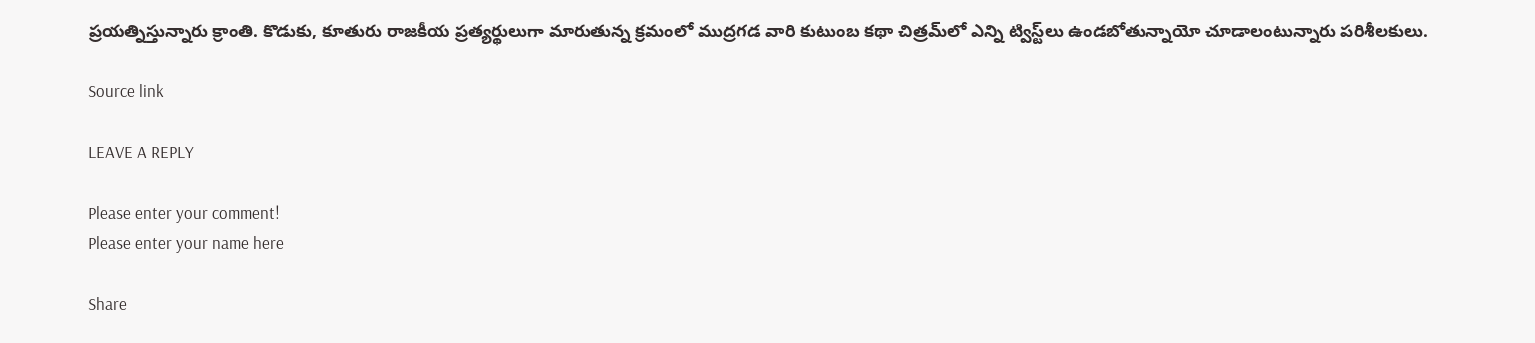ప్రయత్నిస్తున్నారు క్రాంతి. కొడుకు, కూతురు రాజకీయ ప్రత్యర్థులుగా మారుతున్న క్రమంలో ముద్రగడ వారి కుటుంబ కథా చిత్రమ్‌లో ఎన్ని ట్విస్ట్‌లు ఉండబోతున్నాయో చూడాలంటున్నారు పరిశీలకులు.

Source link

LEAVE A REPLY

Please enter your comment!
Please enter your name here

Share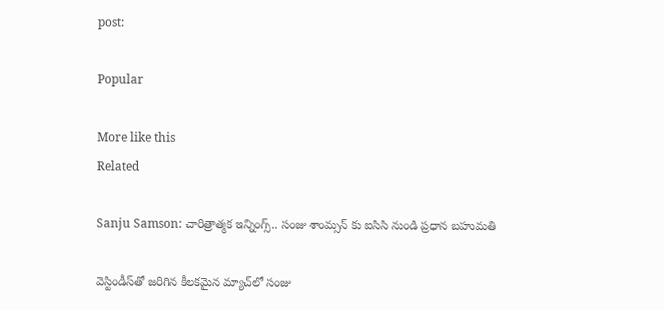post:

Popular

More like this
Related

Sanju Samson: చారిత్రాత్మక ఇన్నింగ్స్.. సంజు శాంమ్సన్ కు ఐసిసి నుండి ప్రధాన బహుమతి

వెస్టిండీస్‌తో జరిగిన కీలకమైన మ్యాచ్‌లో సంజు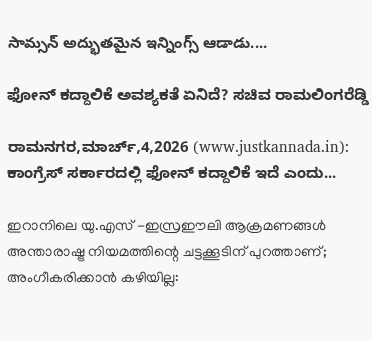సామ్సన్ అద్భుతమైన ఇన్నింగ్స్ ఆడాడు....

ಫೋನ್ ಕದ್ದಾಲಿಕೆ ಅವಶ್ಯಕತೆ ಏನಿದೆ? ಸಚಿವ ರಾಮಲಿಂಗರೆಡ್ಡಿ

ರಾಮನಗರ,ಮಾರ್ಚ್,4,2026 (www.justkannada.in): ಕಾಂಗ್ರೆಸ್ ಸರ್ಕಾರದಲ್ಲಿ ಫೋನ್ ಕದ್ದಾಲಿಕೆ ಇದೆ ಎಂದು...

ഇറാനിലെ യു.എസ് -ഇസ്രഈലി ആക്രമണങ്ങള്‍ അന്താരാഷ്ട്ര നിയമത്തിന്റെ ചട്ടക്കൂടിന് പുറത്താണ്; അംഗീകരിക്കാന്‍ കഴിയില്ല: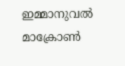ഇമ്മാനുവല്‍ മാക്രോണ്‍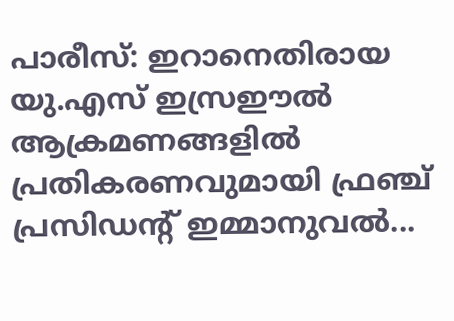പാരീസ്: ഇറാനെതിരായ യു.എസ് ഇസ്രഈല്‍ ആക്രമണങ്ങളില്‍ പ്രതികരണവുമായി ഫ്രഞ്ച് പ്രസിഡന്റ് ഇമ്മാനുവല്‍...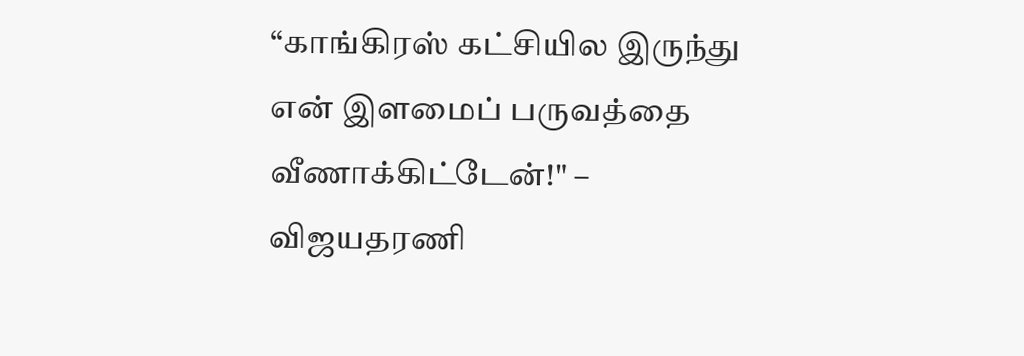“காங்கிரஸ் கட்சியில இருந்து என் இளமைப் பருவத்தை வீணாக்கிட்டேன்!" – விஜயதரணி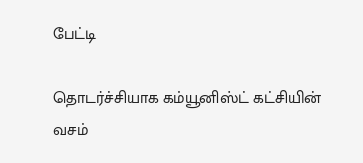பேட்டி

தொடர்ச்சியாக கம்யூனிஸ்ட் கட்சியின் வசம்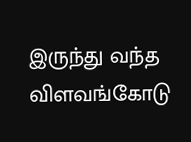இருந்து வந்த விளவங்கோடு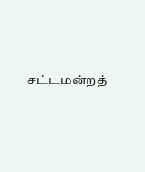சட்டமன்றத்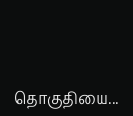தொகுதியை...